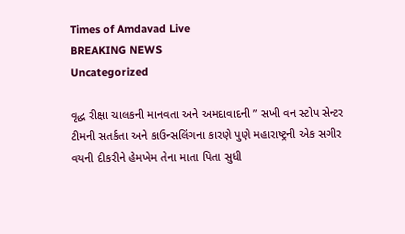Times of Amdavad Live
BREAKING NEWS
Uncategorized

વૃદ્ધ રીક્ષા ચાલકની માનવતા અને અમદાવાદની ” સખી વન સ્ટોપ સેન્ટર ટીમની સતર્કતા અને કાઉન્સલિંગના કારણે પુણે મહારાષ્ટ્રની એક સગીર વયની દીકરીને હેમખેમ તેના માતા પિતા સુધી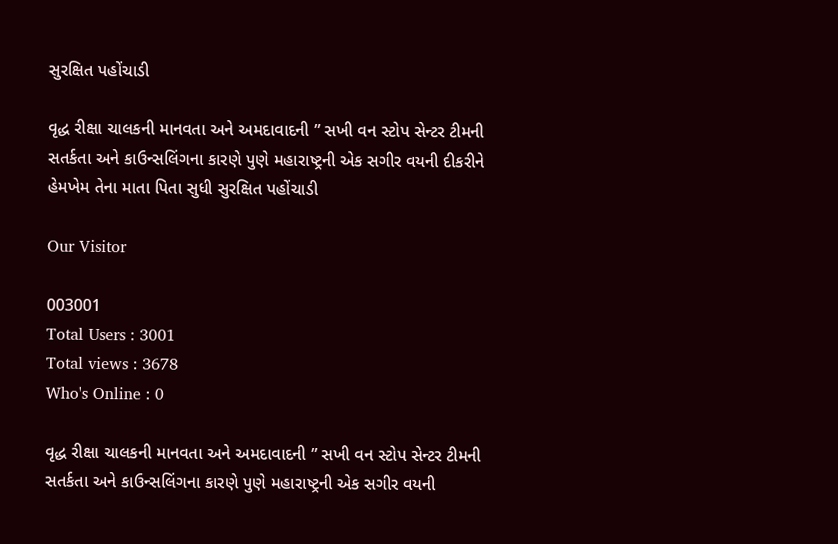સુરક્ષિત પહોંચાડી

વૃદ્ધ રીક્ષા ચાલકની માનવતા અને અમદાવાદની ” સખી વન સ્ટોપ સેન્ટર ટીમની સતર્કતા અને કાઉન્સલિંગના કારણે પુણે મહારાષ્ટ્રની એક સગીર વયની દીકરીને હેમખેમ તેના માતા પિતા સુધી સુરક્ષિત પહોંચાડી

Our Visitor

003001
Total Users : 3001
Total views : 3678
Who's Online : 0

વૃદ્ધ રીક્ષા ચાલકની માનવતા અને અમદાવાદની ” સખી વન સ્ટોપ સેન્ટર ટીમની સતર્કતા અને કાઉન્સલિંગના કારણે પુણે મહારાષ્ટ્રની એક સગીર વયની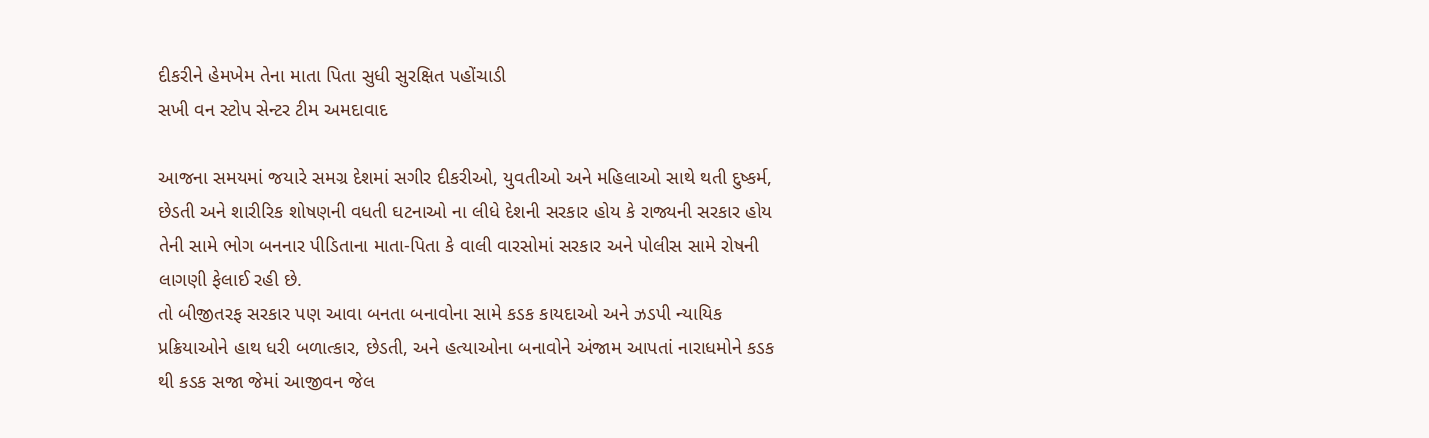દીકરીને હેમખેમ તેના માતા પિતા સુધી સુરક્ષિત પહોંચાડી
સખી વન સ્ટોપ સેન્ટર ટીમ અમદાવાદ

આજના સમયમાં જયારે સમગ્ર દેશમાં સગીર દીકરીઓ, યુવતીઓ અને મહિલાઓ સાથે થતી દુષ્કર્મ, છેડતી અને શારીરિક શોષણની વધતી ઘટનાઓ ના લીધે દેશની સરકાર હોય કે રાજ્યની સરકાર હોય તેની સામે ભોગ બનનાર પીડિતાના માતા-પિતા કે વાલી વારસોમાં સરકાર અને પોલીસ સામે રોષની લાગણી ફેલાઈ રહી છે.
તો બીજીતરફ સરકાર પણ આવા બનતા બનાવોના સામે કડક કાયદાઓ અને ઝડપી ન્યાયિક પ્રક્રિયાઓને હાથ ધરી બળાત્કાર, છેડતી, અને હત્યાઓના બનાવોને અંજામ આપતાં નારાધમોને કડક થી કડક સજા જેમાં આજીવન જેલ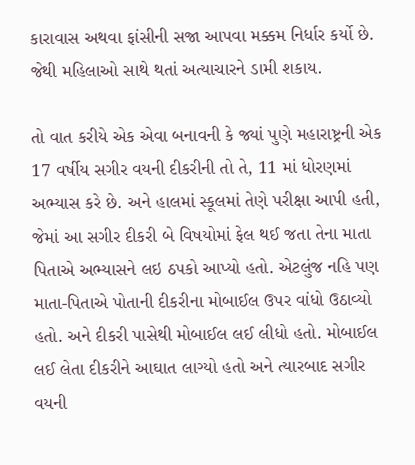કારાવાસ અથવા ફાંસીની સજા આપવા મક્કમ નિર્ધાર કર્યો છે. જેથી મહિલાઓ સાથે થતાં અત્યાચારને ડામી શકાય.

તો વાત કરીયે એક એવા બનાવની કે જ્યાં પુણે મહારાષ્ટ્રની એક 17 વર્ષીય સગીર વયની દીકરીની તો તે, 11 માં ધોરણમાં અભ્યાસ કરે છે. અને હાલમાં સ્કૂલમાં તેણે પરીક્ષા આપી હતી, જેમાં આ સગીર દીકરી બે વિષયોમાં ફેલ થઈ જતા તેના માતા પિતાએ અભ્યાસને લઇ ઠપકો આપ્યો હતો. એટલુંજ નહિ પણ માતા-પિતાએ પોતાની દીકરીના મોબાઈલ ઉપર વાંધો ઉઠાવ્યો હતો. અને દીકરી પાસેથી મોબાઈલ લઈ લીધો હતો. મોબાઈલ લઈ લેતા દીકરીને આઘાત લાગ્યો હતો અને ત્યારબાદ સગીર વયની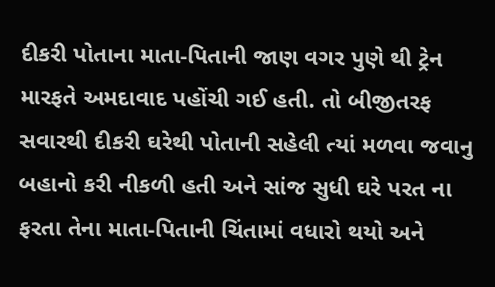દીકરી પોતાના માતા-પિતાની જાણ વગર પુણે થી ટ્રેન મારફતે અમદાવાદ પહોંચી ગઈ હતી. તો બીજીતરફ સવારથી દીકરી ઘરેથી પોતાની સહેલી ત્યાં મળવા જવાનુ બહાનો કરી નીકળી હતી અને સાંજ સુધી ઘરે પરત ના ફરતા તેના માતા-પિતાની ચિંતામાં વધારો થયો અને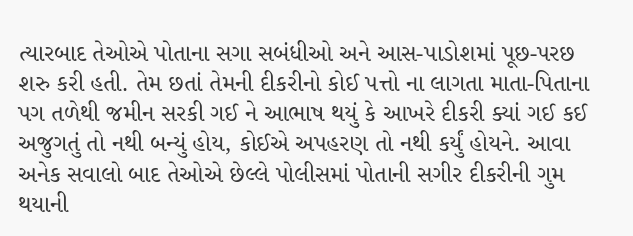ત્યારબાદ તેઓએ પોતાના સગા સબંધીઓ અને આસ-પાડોશમાં પૂછ-પરછ શરુ કરી હતી. તેમ છતાં તેમની દીકરીનો કોઈ પત્તો ના લાગતા માતા-પિતાના પગ તળેથી જમીન સરકી ગઈ ને આભાષ થયું કે આખરે દીકરી ક્યાં ગઈ કઈ અજુગતું તો નથી બન્યું હોય, કોઈએ અપહરણ તો નથી કર્યું હોયને. આવા અનેક સવાલો બાદ તેઓએ છેલ્લે પોલીસમાં પોતાની સગીર દીકરીની ગુમ થયાની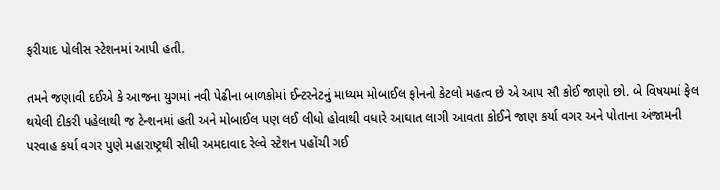ફરીયાદ પોલીસ સ્ટેશનમાં આપી હતી.

તમને જણાવી દઈએ કે આજના યુગમાં નવી પેઢીના બાળકોમાં ઈન્ટરનેટનું માધ્યમ મોબાઈલ ફોનનો કેટલો મહત્વ છે એ આપ સૌ કોઈ જાણો છો. બે વિષયમાં ફેલ થયેલી દીકરી પહેલાથી જ ટેન્શનમાં હતી અને મોબાઈલ પણ લઈ લીધો હોવાથી વધારે આઘાત લાગી આવતા કોઈને જાણ કર્યા વગર અને પોતાના અંજામની પરવાહ કર્યા વગર પુણે મહારાષ્ટ્રથી સીધી અમદાવાદ રેલ્વે સ્ટેશન પહોંચી ગઈ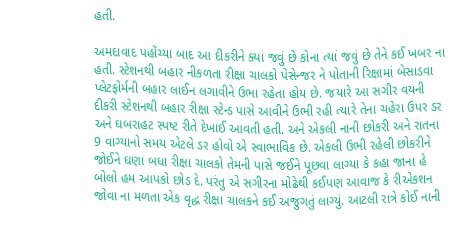હતી.

અમદાવાદ પહોંચ્યા બાદ આ દીકરીને ક્યાં જવું છે કોના ત્યાં જવું છે તેને કઈ ખબર ના હતી. સ્ટેશનથી બહાર નીકળતા રીક્ષા ચાલકો પેસેન્જર ને પોતાની રિક્ષામાં બેસાડવા પ્લેટફોર્મની બહાર લાઈન લગાવીને ઉભા રહેતા હોય છે. જયારે આ સગીર વયની દીકરી સ્ટેશનથી બહાર રીક્ષા સ્ટેન્ડ પાસે આવીને ઉભી રહી ત્યારે તેના ચહેરા ઉપર ડર અને ઘબરાહટ સ્પષ્ટ રીતે દેખાઈ આવતી હતી. અને એકલી નાની છોકરી અને રાતના 9 વાગ્યાનો સમય એટલે ડર હોવો એ સ્વાભાવિક છે. એકલી ઉભી રહેલી છોકરીને જોઈને ઘણા બધા રીક્ષા ચાલકો તેમની પાસે જઈને પૂછવા લાગ્યા કે કહા જાના હે બોલો હમ આપકો છોડ દે. પરંતુ એ સગીરના મોઢેથી કઈપણ આવાજ કે રીએકશન જોવા ના મળતા એક વૃદ્ધ રીક્ષા ચાલકને કઈ અજુગતું લાગ્યું. આટલી રાત્રે કોઈ નાની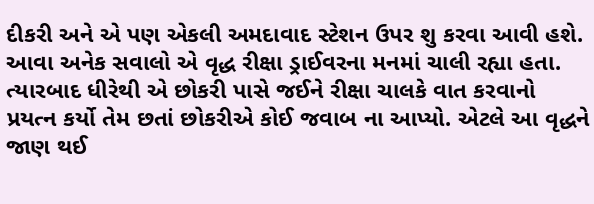દીકરી અને એ પણ એકલી અમદાવાદ સ્ટેશન ઉપર શુ કરવા આવી હશે. આવા અનેક સવાલો એ વૃદ્ધ રીક્ષા ડ્રાઈવરના મનમાં ચાલી રહ્યા હતા. ત્યારબાદ ધીરેથી એ છોકરી પાસે જઈને રીક્ષા ચાલકે વાત કરવાનો પ્રયત્ન કર્યો તેમ છતાં છોકરીએ કોઈ જવાબ ના આપ્યો. એટલે આ વૃદ્ધને જાણ થઈ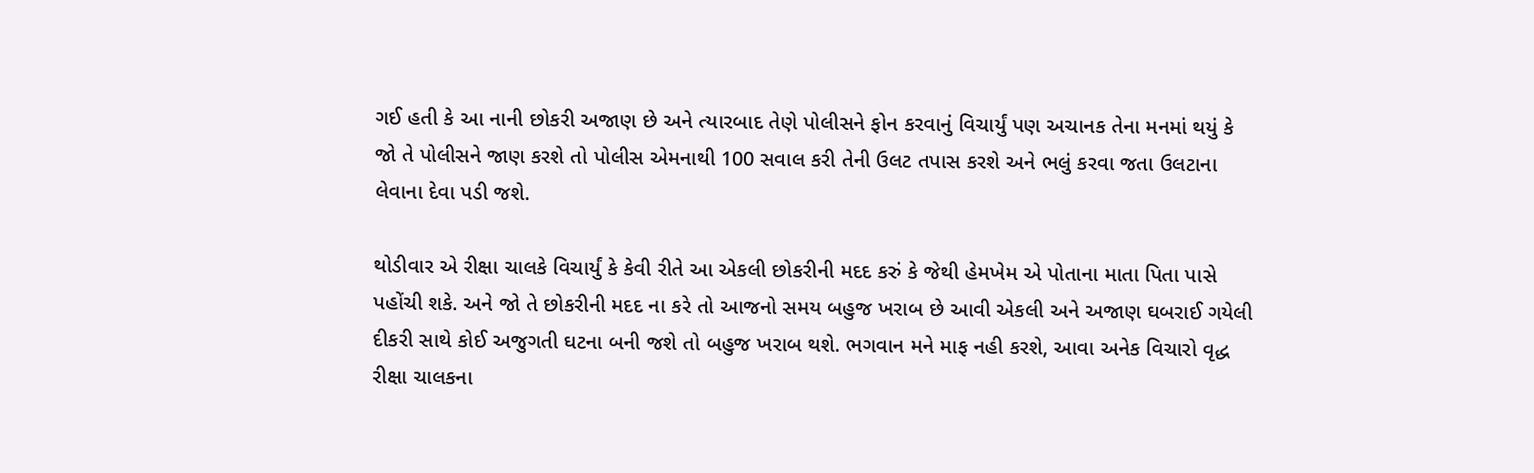ગઈ હતી કે આ નાની છોકરી અજાણ છે અને ત્યારબાદ તેણે પોલીસને ફોન કરવાનું વિચાર્યું પણ અચાનક તેના મનમાં થયું કે જો તે પોલીસને જાણ કરશે તો પોલીસ એમનાથી 100 સવાલ કરી તેની ઉલટ તપાસ કરશે અને ભલું કરવા જતા ઉલટાના લેવાના દેવા પડી જશે.

થોડીવાર એ રીક્ષા ચાલકે વિચાર્યું કે કેવી રીતે આ એકલી છોકરીની મદદ કરું કે જેથી હેમખેમ એ પોતાના માતા પિતા પાસે પહોંચી શકે. અને જો તે છોકરીની મદદ ના કરે તો આજનો સમય બહુજ ખરાબ છે આવી એકલી અને અજાણ ઘબરાઈ ગયેલી દીકરી સાથે કોઈ અજુગતી ઘટના બની જશે તો બહુજ ખરાબ થશે. ભગવાન મને માફ નહી કરશે, આવા અનેક વિચારો વૃદ્ધ રીક્ષા ચાલકના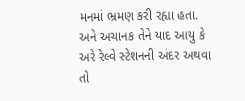મનમાં ભ્રમણ કરી રહ્યા હતા. અને અચાનક તેને યાદ આયુ કે અરે રેલ્વે સ્ટેશનની અંદર અથવા તો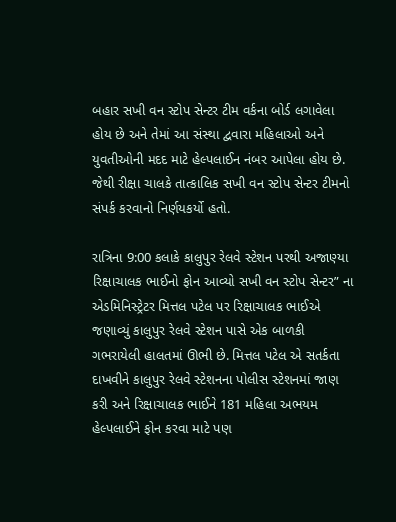બહાર સખી વન સ્ટોપ સેન્ટર ટીમ વર્કના બોર્ડ લગાવેલા હોય છે અને તેમાં આ સંસ્થા દ્વવારા મહિલાઓ અને યુવતીઓની મદદ માટે હેલ્પલાઈન નંબર આપેલા હોય છે. જેથી રીક્ષા ચાલકે તાત્કાલિક સખી વન સ્ટોપ સેન્ટર ટીમનો સંપર્ક કરવાનો નિર્ણયકર્યો હતો.

રાત્રિના 9:00 કલાકે કાલુપુર રેલવે સ્ટેશન પરથી અજાણ્યા રિક્ષાચાલક ભાઈનો ફોન આવ્યો સખી વન સ્ટોપ સેન્ટર” ના એડમિનિસ્ટ્રેટર મિત્તલ પટેલ પર રિક્ષાચાલક ભાઈએ જણાવ્યું કાલુપુર રેલવે સ્ટેશન પાસે એક બાળકી ગભરાયેલી હાલતમાં ઊભી છે. મિત્તલ પટેલ એ સતર્કતા દાખવીને કાલુપુર રેલવે સ્ટેશનના પોલીસ સ્ટેશનમાં જાણ કરી અને રિક્ષાચાલક ભાઈને 181 મહિલા અભયમ હેલ્પલાઈને ફોન કરવા માટે પણ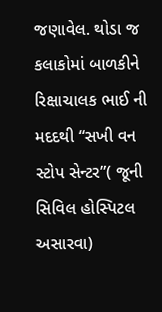જણાવેલ. થોડા જ કલાકોમાં બાળકીને રિક્ષાચાલક ભાઈ ની મદદથી “સખી વન સ્ટોપ સેન્ટર”( જૂની સિવિલ હોસ્પિટલ અસારવા)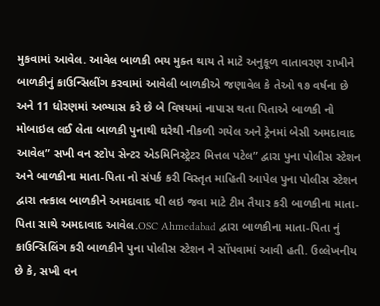મુકવામાં આવેલ. આવેલ બાળકી ભય મુક્ત થાય તે માટે અનુકૂળ વાતાવરણ રાખીને બાળકીનું કાઉન્સિલીંગ કરવામાં આવેલી બાળકીએ જણાવેલ કે તેઓ ૧૭ વર્ષના છે અને 11 ધોરણમાં અભ્યાસ કરે છે બે વિષયમાં નાપાસ થતા પિતાએ બાળકી નો મોબાઇલ લઈ લેતા બાળકી પુનાથી ઘરેથી નીકળી ગયેલ અને ટ્રેનમાં બેસી અમદાવાદ આવેલ” સખી વન સ્ટોપ સેન્ટર એડમિનિસ્ટ્રેટર મિત્તલ પટેલ” દ્વારા પુના પોલીસ સ્ટેશન અને બાળકીના માતા-પિતા નો સંપર્ક કરી વિસ્તૃત માહિતી આપેલ પુના પોલીસ સ્ટેશન દ્વારા તત્કાલ બાળકીને અમદાવાદ થી લઇ જવા માટે ટીમ તૈયાર કરી બાળકીના માતા-પિતા સાથે અમદાવાદ આવેલ.OSC Ahmedabad દ્વારા બાળકીના માતા-પિતા નું કાઉન્સિલિંગ કરી બાળકીને પુના પોલીસ સ્ટેશન ને સોંપવામાં આવી હતી. ઉલ્લેખનીય છે કે, સખી વન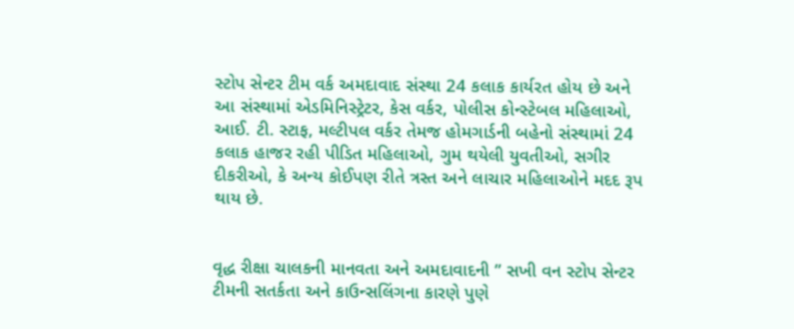સ્ટોપ સેન્ટર ટીમ વર્ક અમદાવાદ સંસ્થા 24 કલાક કાર્યરત હોય છે અને આ સંસ્થામાં એડમિનિસ્ટ્રેટર, કેસ વર્કર, પોલીસ કોન્સ્ટેબલ મહિલાઓ, આઈ. ટી. સ્ટાફ, મલ્ટીપલ વર્કર તેમજ હોમગાર્ડની બહેનો સંસ્થામાં 24 કલાક હાજર રહી પીડિત મહિલાઓ, ગુમ થયેલી યુવતીઓ, સગીર દીકરીઓ, કે અન્ય કોઈપણ રીતે ત્રસ્ત અને લાચાર મહિલાઓને મદદ રૂપ થાય છે.


વૃદ્ધ રીક્ષા ચાલકની માનવતા અને અમદાવાદની ” સખી વન સ્ટોપ સેન્ટર ટીમની સતર્કતા અને કાઉન્સલિંગના કારણે પુણે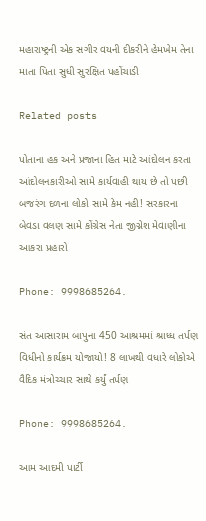મહારાષ્ટ્રની એક સગીર વયની દીકરીને હેમખેમ તેના માતા પિતા સુધી સુરક્ષિત પહોંચાડી

Related posts

પોતાના હક અને પ્રજાના હિત માટે આંદોલન કરતા આંદોલનકારીઓ સામે કાર્યવાહી થાય છે તો પછી બજરંગ દળના લોકો સામે કેમ નહી! સરકારના બેવડા વલણ સામે કોંગ્રેસ નેતા જીગ્નેશ મેવાણીના આકરા પ્રહારો

Phone: 9998685264.

સંત આસારામ બાપુના 450 આશ્રમમાં શ્રાધ્ધ તર્પણ વિધીનો કાર્યક્રમ યોજાયો! 8 લાખથી વધારે લોકોએ વૈદિક મંત્રોચ્ચાર સાથે કર્યું તર્પણ

Phone: 9998685264.

આમ આદમી પાર્ટી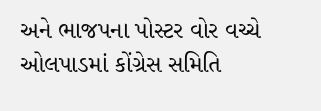અને ભાજપના પોસ્ટર વોર વચ્ચે ઓલપાડમાં કોંગ્રેસ સમિતિ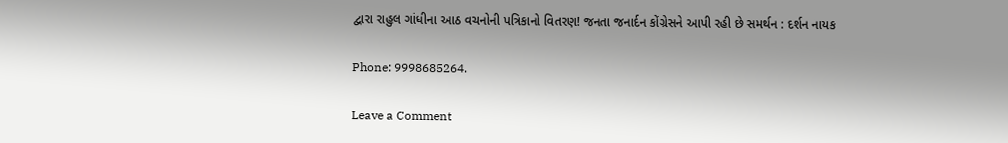દ્વારા રાહુલ ગાંધીના આઠ વચનોની પત્રિકાનો વિતરણ! જનતા જનાર્દન કોંગ્રેસને આપી રહી છે સમર્થન : દર્શન નાયક

Phone: 9998685264.

Leave a Comment